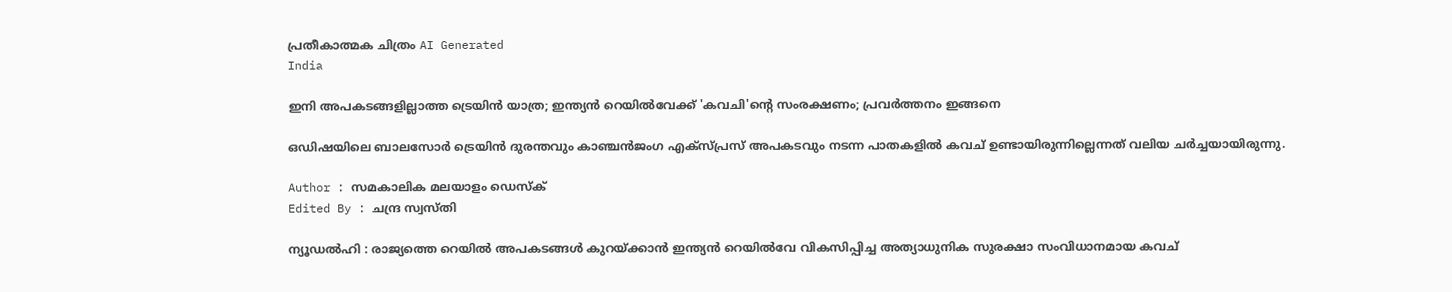പ്രതീകാത്മക ചിത്രം AI Generated
India

ഇനി അപകടങ്ങളില്ലാത്ത ട്രെയിന്‍ യാത്ര; ഇന്ത്യന്‍ റെയില്‍വേക്ക് 'കവചി'ന്റെ സംരക്ഷണം; പ്രവർത്തനം ഇങ്ങനെ

ഒഡിഷയിലെ ബാലസോര്‍ ട്രെയിന്‍ ദുരന്തവും കാഞ്ചന്‍ജംഗ എക്‌സ്പ്രസ് അപകടവും നടന്ന പാതകളില്‍ കവച് ഉണ്ടായിരുന്നില്ലെന്നത് വലിയ ചര്‍ച്ചയായിരുന്നു.

Author : സമകാലിക മലയാളം ഡെസ്ക്
Edited By : ചന്ദ്ര സ്വസ്തി

ന്യൂഡല്‍ഹി : രാജ്യത്തെ റെയില്‍ അപകടങ്ങള്‍ കുറയ്ക്കാന്‍ ഇന്ത്യന്‍ റെയില്‍വേ വികസിപ്പിച്ച അത്യാധുനിക സുരക്ഷാ സംവിധാനമായ കവച്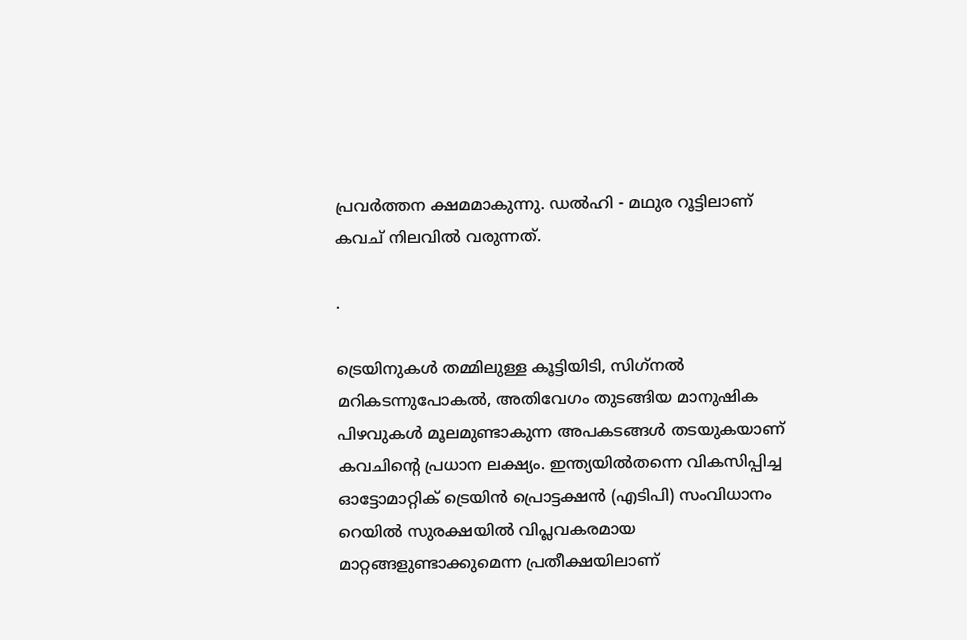പ്രവര്‍ത്തന ക്ഷമമാകുന്നു. ഡല്‍ഹി - മഥുര റൂട്ടിലാണ് കവച് നിലവില്‍ വരുന്നത്.

.

ട്രെയിനുകള്‍ തമ്മിലുള്ള കൂട്ടിയിടി, സിഗ്‌നല്‍ മറികടന്നുപോകല്‍, അതിവേഗം തുടങ്ങിയ മാനുഷിക പിഴവുകള്‍ മൂലമുണ്ടാകുന്ന അപകടങ്ങള്‍ തടയുകയാണ് കവചിന്റെ പ്രധാന ലക്ഷ്യം. ഇന്ത്യയില്‍തന്നെ വികസിപ്പിച്ച ഓട്ടോമാറ്റിക് ട്രെയിന്‍ പ്രൊട്ടക്ഷന്‍ (എടിപി) സംവിധാനം റെയില്‍ സുരക്ഷയില്‍ വിപ്ലവകരമായ മാറ്റങ്ങളുണ്ടാക്കുമെന്ന പ്രതീക്ഷയിലാണ്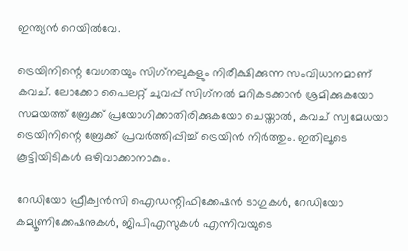ഇന്ത്യന്‍ റെയില്‍വേ.

ട്രെയിനിന്റെ വേഗതയും സിഗ്‌നലുകളും നിരീക്ഷിക്കുന്ന സംവിധാനമാണ് കവച്. ലോക്കോ പൈലറ്റ് ചുവപ്പ് സിഗ്‌നല്‍ മറികടക്കാന്‍ ശ്രമിക്കുകയോ സമയത്ത് ബ്രേക്ക് പ്രയോഗിക്കാതിരിക്കുകയോ ചെയ്താല്‍, കവച് സ്വമേധയാ ട്രെയിനിന്റെ ബ്രേക്ക് പ്രവര്‍ത്തിപ്പിച്ച് ട്രെയിന്‍ നിര്‍ത്തും. ഇതിലൂടെ കൂട്ടിയിടികള്‍ ഒഴിവാക്കാനാകും.

റേഡിയോ ഫ്രീക്വന്‍സി ഐഡന്റിഫിക്കേഷന്‍ ടാഗുകള്‍, റേഡിയോ കമ്യൂണിക്കേഷനുകള്‍, ജിപിഎസുകള്‍ എന്നിവയുടെ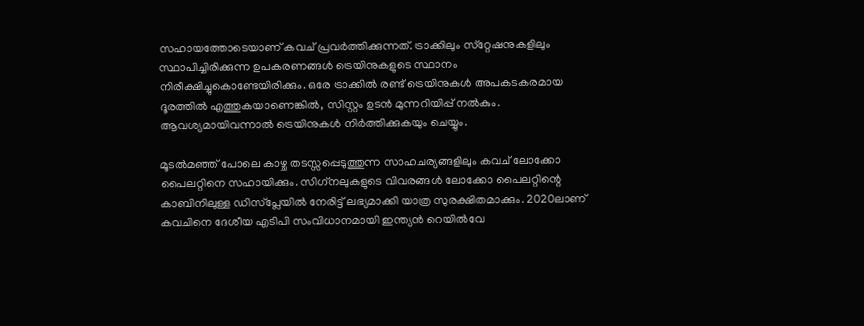സഹായത്തോടെയാണ് കവച് പ്രവര്‍ത്തിക്കുന്നത്. ട്രാക്കിലും സ്‌റ്റേഷനുകളിലും സ്ഥാപിച്ചിരിക്കുന്ന ഉപകരണങ്ങള്‍ ട്രെയിനുകളുടെ സ്ഥാനം നിരീക്ഷിച്ചുകൊണ്ടേയിരിക്കും. ഒരേ ട്രാക്കില്‍ രണ്ട് ട്രെയിനുകള്‍ അപകടകരമായ ദൂരത്തില്‍ എത്തുകയാണെങ്കില്‍, സിസ്റ്റം ഉടന്‍ മുന്നറിയിപ്പ് നല്‍കും. ആവശ്യമായിവന്നാല്‍ ട്രെയിനുകള്‍ നിര്‍ത്തിക്കുകയും ചെയ്യും.

മൂടല്‍മഞ്ഞ് പോലെ കാഴ്ച തടസ്സപ്പെടുത്തുന്ന സാഹചര്യങ്ങളിലും കവച് ലോക്കോ പൈലറ്റിനെ സഹായിക്കും. സിഗ്‌നലുകളുടെ വിവരങ്ങള്‍ ലോക്കോ പൈലറ്റിന്റെ കാബിനിലുള്ള ഡിസ്‌പ്ലേയില്‍ നേരിട്ട് ലഭ്യമാക്കി യാത്ര സുരക്ഷിതമാക്കും. 2020ലാണ് കവചിനെ ദേശീയ എടിപി സംവിധാനമായി ഇന്ത്യന്‍ റെയില്‍വേ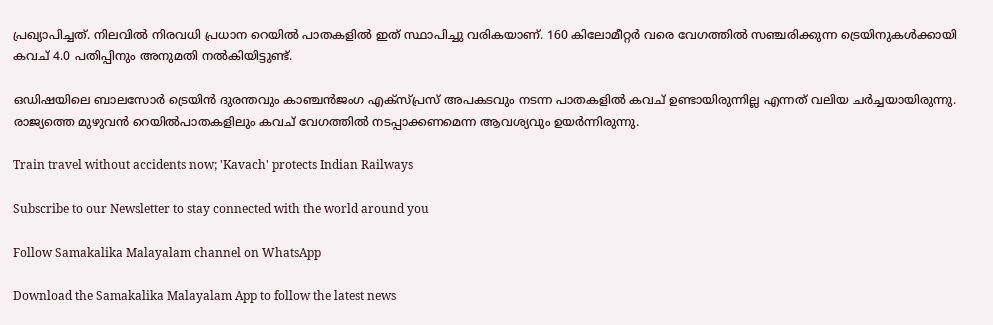പ്രഖ്യാപിച്ചത്. നിലവില്‍ നിരവധി പ്രധാന റെയില്‍ പാതകളില്‍ ഇത് സ്ഥാപിച്ചു വരികയാണ്. 160 കിലോമീറ്റര്‍ വരെ വേഗത്തില്‍ സഞ്ചരിക്കുന്ന ട്രെയിനുകള്‍ക്കായി കവച് 4.0 പതിപ്പിനും അനുമതി നല്‍കിയിട്ടുണ്ട്.

ഒഡിഷയിലെ ബാലസോര്‍ ട്രെയിന്‍ ദുരന്തവും കാഞ്ചന്‍ജംഗ എക്‌സ്പ്രസ് അപകടവും നടന്ന പാതകളില്‍ കവച് ഉണ്ടായിരുന്നില്ല എന്നത് വലിയ ചര്‍ച്ചയായിരുന്നു. രാജ്യത്തെ മുഴുവന്‍ റെയില്‍പാതകളിലും കവച് വേഗത്തില്‍ നടപ്പാക്കണമെന്ന ആവശ്യവും ഉയര്‍ന്നിരുന്നു.

Train travel without accidents now; 'Kavach' protects Indian Railways

Subscribe to our Newsletter to stay connected with the world around you

Follow Samakalika Malayalam channel on WhatsApp

Download the Samakalika Malayalam App to follow the latest news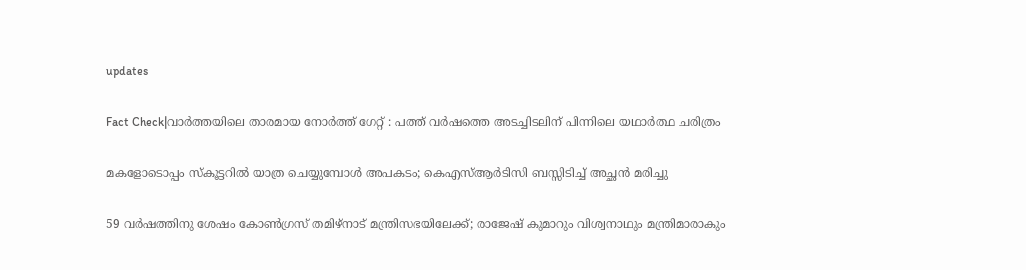updates

Fact Check|വാർത്തയിലെ താരമായ നോർത്ത് ഗേറ്റ് : പത്ത് വർഷത്തെ അടച്ചിടലിന് പിന്നിലെ യഥാർത്ഥ ചരിത്രം

മകളോടൊപ്പം സ്‌കൂട്ടറില്‍ യാത്ര ചെയ്യുമ്പോള്‍ അപകടം; കെഎസ്ആര്‍ടിസി ബസ്സിടിച്ച് അച്ഛന്‍ മരിച്ചു

59 വർഷത്തിനു ശേഷം കോൺഗ്രസ് തമിഴ്നാട് മന്ത്രിസഭയിലേക്ക്; രാജേഷ് കുമാറും വിശ്വനാഥും മന്ത്രിമാരാകും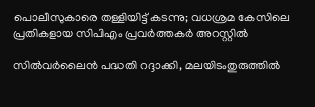പൊലീസുകാരെ തള്ളിയിട്ട് കടന്നു; വധശ്രമ കേസിലെ പ്രതികളായ സിപിഎം പ്രവര്‍ത്തകര്‍ അറസ്റ്റില്‍

സിൽവർലൈൻ പദ്ധതി റദ്ദാക്കി, മലയിടംതുരുത്തില്‍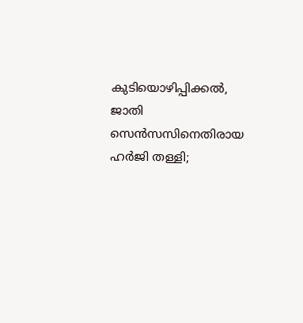കുടിയൊഴിപ്പിക്കല്‍, ജാതി സെൻസസിനെതിരായ ഹർജി തള്ളി;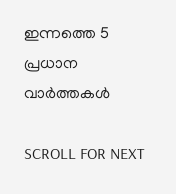ഇന്നത്തെ 5 പ്രധാന വാർത്തകൾ

SCROLL FOR NEXT